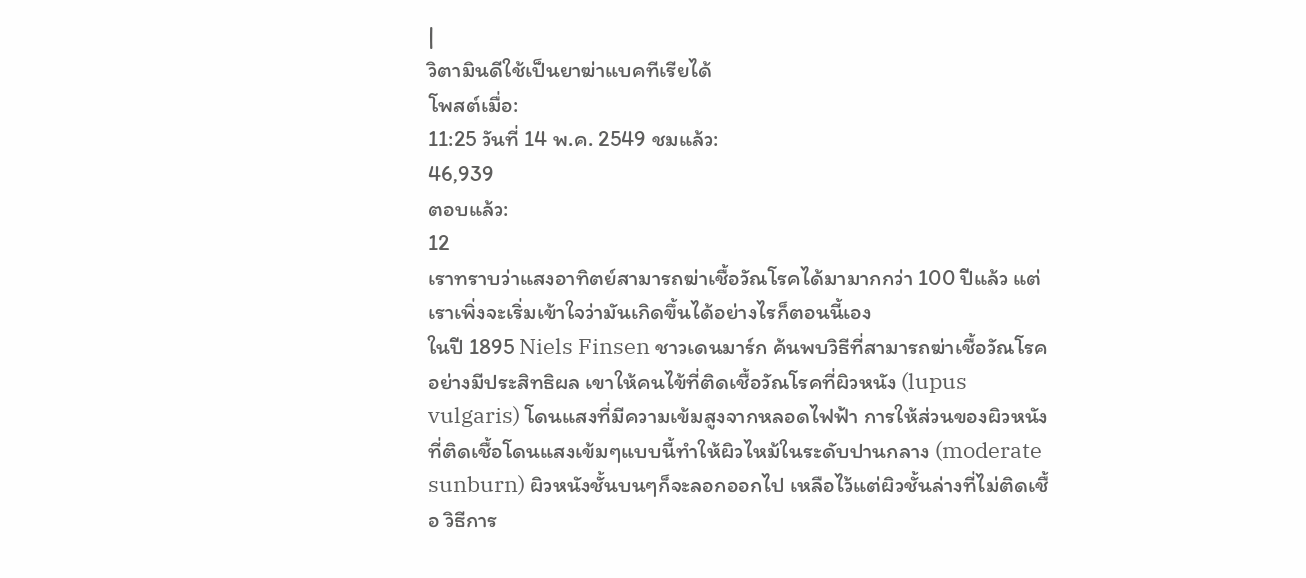|
วิตามินดีใช้เป็นยาฆ่าแบคทีเรียได้
โพสต์เมื่อ:
11:25 วันที่ 14 พ.ค. 2549 ชมแล้ว:
46,939
ตอบแล้ว:
12
เราทราบว่าแสงอาทิตย์สามารถฆ่าเชื้อวัณโรคได้มามากกว่า 100 ปีแล้ว แต่เราเพิ่งจะเริ่มเข้าใจว่ามันเกิดขึ้นได้อย่างไรก็ตอนนี้เอง
ในปี 1895 Niels Finsen ชาวเดนมาร์ก ค้นพบวิธีที่สามารถฆ่าเชื้อวัณโรคอย่างมีประสิทธิผล เขาให้คนไข้ที่ติดเชื้อวัณโรคที่ผิวหนัง (lupus vulgaris) โดนแสงที่มีความเข้มสูงจากหลอดไฟฟ้า การให้ส่วนของผิวหนังที่ติดเชื้อโดนแสงเข้มๆแบบนี้ทำให้ผิวไหม้ในระดับปานกลาง (moderate sunburn) ผิวหนังชั้นบนๆก็จะลอกออกไป เหลือไว้แต่ผิวชั้นล่างที่ไม่ติดเชื้อ วิธีการ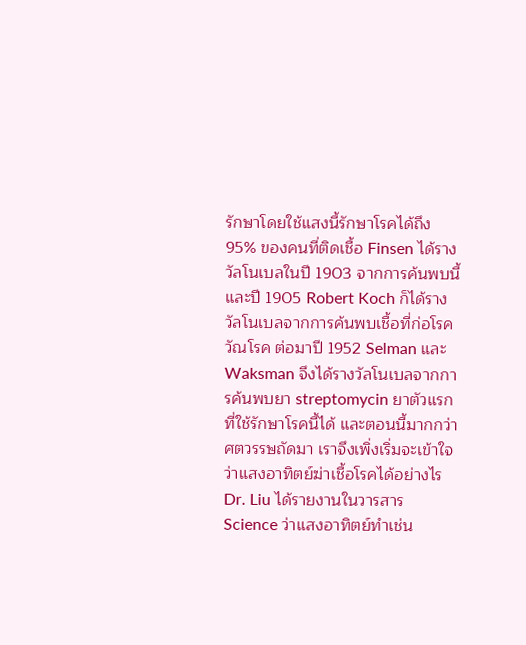รักษาโดยใช้แสงนี้รักษาโรคได้ถึง 95% ของคนที่ติดเชื้อ Finsen ได้รางวัลโนเบลในปี 1903 จากการค้นพบนี้ และปี 1905 Robert Koch ก็ได้รางวัลโนเบลจากการค้นพบเชื้อที่ก่อโรควัณโรค ต่อมาปี 1952 Selman และ Waksman จึงได้รางวัลโนเบลจากการค้นพบยา streptomycin ยาตัวแรกที่ใช้รักษาโรคนี้ได้ และตอนนี้มากกว่าศตวรรษถัดมา เราจึงเพิ่งเริ่มจะเข้าใจว่าแสงอาทิตย์ฆ่าเชื้อโรคได้อย่างไร Dr. Liu ได้รายงานในวารสาร Science ว่าแสงอาทิตย์ทำเช่น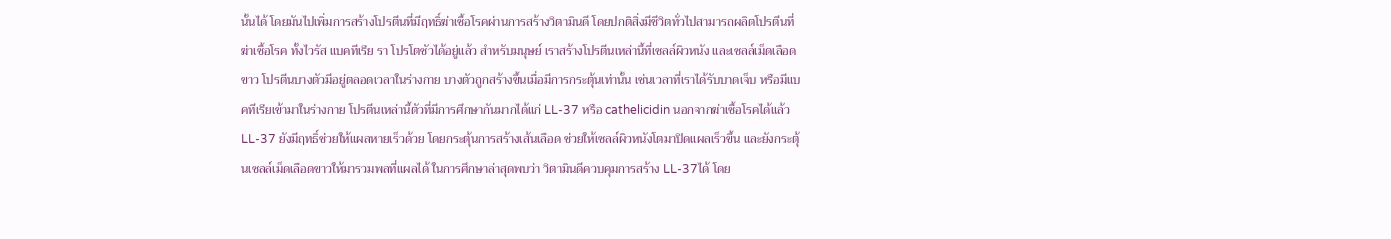นั้นได้ โดยมันไปเพิ่มการสร้างโปรตีนที่มีฤทธิ์ฆ่าเชื้อโรคผ่านการสร้างวิตามินดี โดยปกติสิ่งมีชีวิตทั่วไปสามารถผลิตโปรตีนที่ฆ่าเชื้อโรค ทั้งไวรัส แบคทีเรีย รา โปรโตซัวได้อยู่แล้ว สำหรับมนุษย์ เราสร้างโปรตีนเหล่านี้ที่เซลล์ผิวหนัง และเซลล์เม็ดเลือดขาว โปรตีนบางตัวมีอยู่ตลอดเวลาในร่างกาย บางตัวถูกสร้างขึ้นเมื่อมีการกระตุ้นเท่านั้น เช่นเวลาที่เราได้รับบาดเจ็บ หรือมีแบคทีเรียเข้ามาในร่างกาย โปรตีนเหล่านี้ตัวที่มีการศึกษากันมากได้แก่ LL-37 หรือ cathelicidin นอกจากฆ่าเชื้อโรคได้แล้ว LL-37 ยังมีฤทธิ์ช่วยให้แผลหายเร็วด้วย โดยกระตุ้นการสร้างเส้นเลือด ช่วยให้เซลล์ผิวหนังโตมาปิดแผลเร็วขึ้น และยังกระตุ้นเซลล์เม็ดเลือดขาวให้มารวมพลที่แผลได้ ในการศึกษาล่าสุดพบว่า วิตามินดีควบคุมการสร้าง LL-37ได้ โดย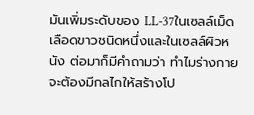มันเพิ่มระดับของ LL-37ในเซลล์เม็ดเลือดขาวชนิดหนึ่งและในเซลล์ผิวหนัง ต่อมาก็มีคำถามว่า ทำไมร่างกายจะต้องมีกลไกให้สร้างโป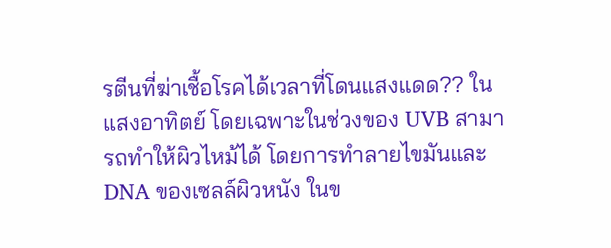รตีนที่ฆ่าเชื้อโรคได้เวลาที่โดนแสงแดด?? ในแสงอาทิตย์ โดยเฉพาะในช่วงของ UVB สามารถทำให้ผิวไหม้ได้ โดยการทำลายไขมันและ DNA ของเซลล์ผิวหนัง ในข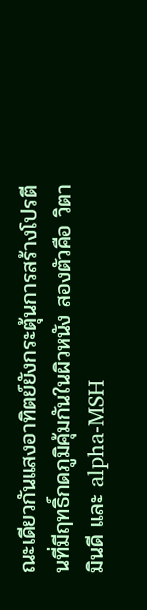ณะเดียวกันแสงอาทิตย์ยังกระตุ้นการสร้างโปรตีนที่มีฤทธิ์กดภูมิคุ้มกันในผิวหนัง สองตัวคือ วิตามินดี และ alpha-MSH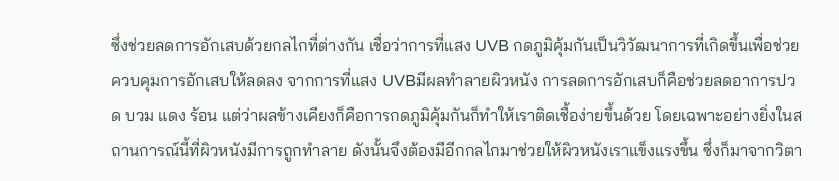ซึ่งช่วยลดการอักเสบด้วยกลไกที่ต่างกัน เชื่อว่าการที่แสง UVB กดภูมิคุ้มกันเป็นวิวัฒนาการที่เกิดขึ้นเพื่อช่วยควบคุมการอักเสบให้ลดลง จากการที่แสง UVBมีผลทำลายผิวหนัง การลดการอักเสบก็คือช่วยลดอาการปวด บวม แดง ร้อน แต่ว่าผลข้างเคียงก็คือการกดภูมิคุ้มกันก็ทำให้เราติดเชื้อง่ายขึ้นด้วย โดยเฉพาะอย่างยิ่งในสถานการณ์นี้ที่ผิวหนังมีการถูกทำลาย ดังนั้นจึงต้องมีอีกกลไกมาช่วยให้ผิวหนังเราแข็งแรงขึ้น ซึ่งก็มาจากวิตา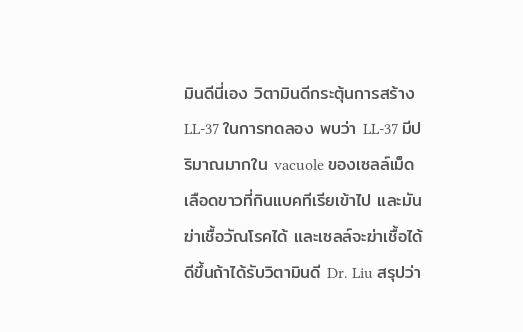มินดีนี่เอง วิตามินดีกระตุ้นการสร้าง LL-37 ในการทดลอง พบว่า LL-37 มีปริมาณมากใน vacuole ของเซลล์เม็ดเลือดขาวที่กินแบคทีเรียเข้าไป และมันฆ่าเชื้อวัณโรคได้ และเซลล์จะฆ่าเชื้อได้ดีขึ้นถ้าได้รับวิตามินดี Dr. Liu สรุปว่า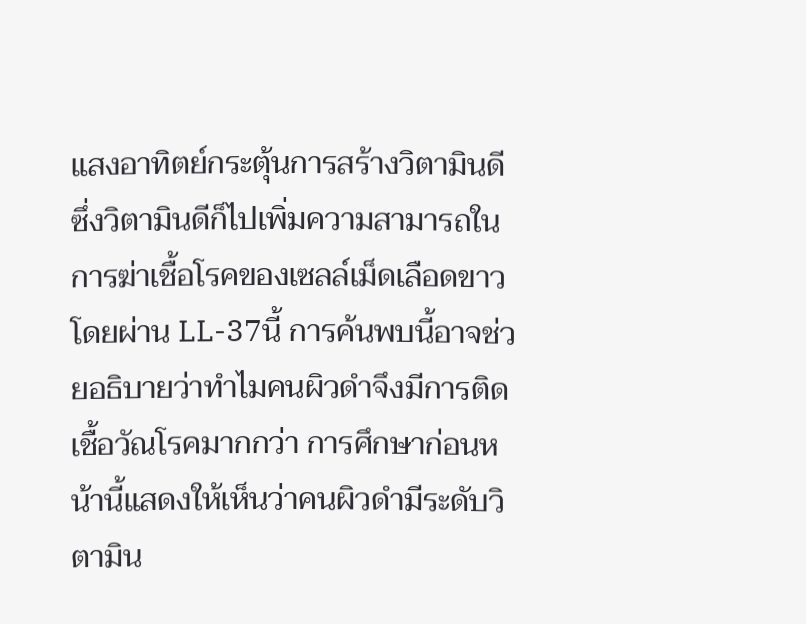แสงอาทิตย์กระตุ้นการสร้างวิตามินดี ซึ่งวิตามินดีก็ไปเพิ่มความสามารถในการฆ่าเชื้อโรคของเซลล์เม็ดเลือดขาวโดยผ่าน LL-37นี้ การค้นพบนี้อาจช่วยอธิบายว่าทำไมคนผิวดำจึงมีการติดเชื้อวัณโรคมากกว่า การศึกษาก่อนหน้านี้แสดงให้เห็นว่าคนผิวดำมีระดับวิตามิน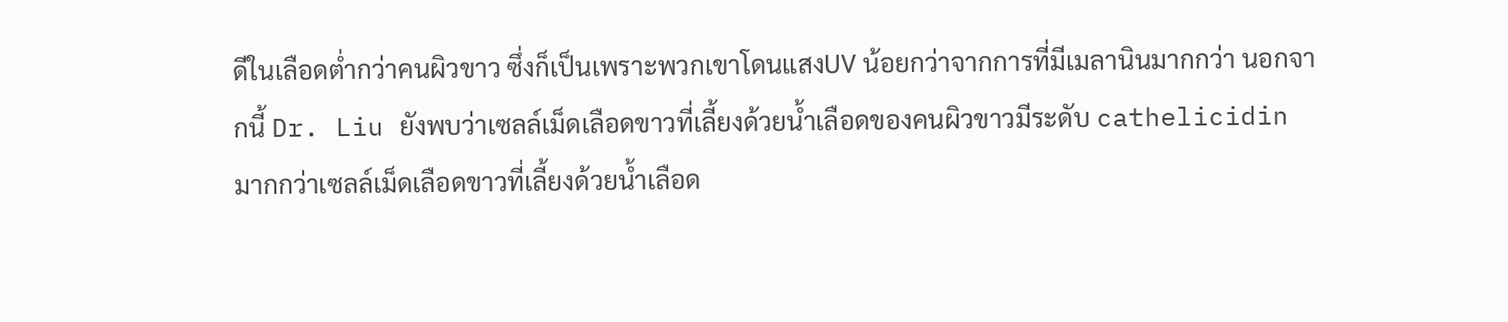ดีในเลือดต่ำกว่าคนผิวขาว ซึ่งก็เป็นเพราะพวกเขาโดนแสงUV น้อยกว่าจากการที่มีเมลานินมากกว่า นอกจากนี้ Dr. Liu ยังพบว่าเซลล์เม็ดเลือดขาวที่เลี้ยงด้วยน้ำเลือดของคนผิวขาวมีระดับ cathelicidin มากกว่าเซลล์เม็ดเลือดขาวที่เลี้ยงด้วยน้ำเลือด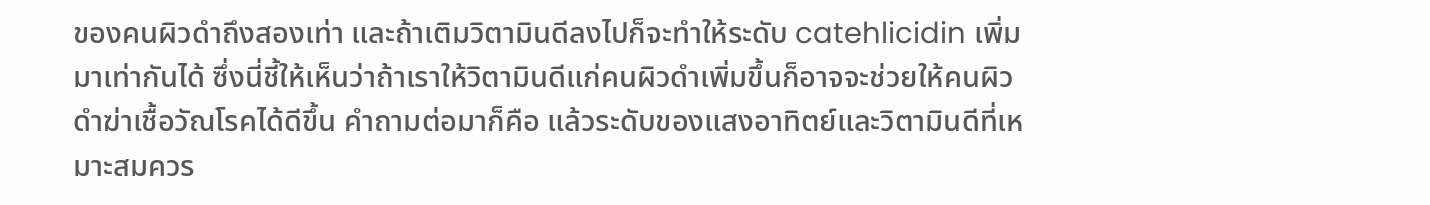ของคนผิวดำถึงสองเท่า และถ้าเติมวิตามินดีลงไปก็จะทำให้ระดับ catehlicidin เพิ่มมาเท่ากันได้ ซึ่งนี่ชี้ให้เห็นว่าถ้าเราให้วิตามินดีแก่คนผิวดำเพิ่มขึ้นก็อาจจะช่วยให้คนผิวดำฆ่าเชื้อวัณโรคได้ดีขึ้น คำถามต่อมาก็คือ แล้วระดับของแสงอาทิตย์และวิตามินดีที่เหมาะสมควร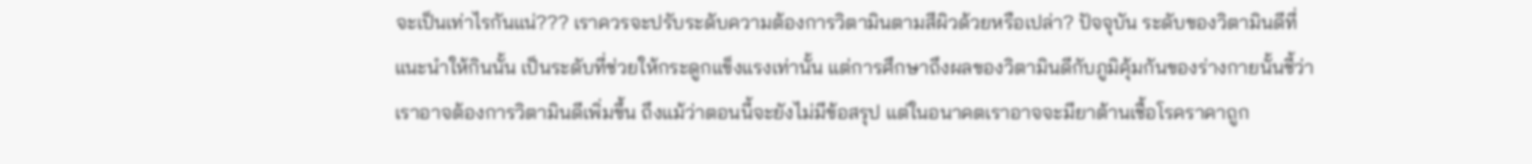จะเป็นเท่าไรกันแน่??? เราควรจะปรับระดับความต้องการวิตามินตามสีผิวด้วยหรือเปล่า? ปัจจุบัน ระดับของวิตามินดีที่แนะนำให้กินนั้น เป็นระดับที่ช่วยให้กระดูกแข็งแรงเท่านั้น แต่การศึกษาถึงผลของวิตามินดีกับภูมิคุ้มกันของร่างกายนั้นชี้ว่า เราอาจต้องการวิตามินดีเพิ่มขึ้น ถึงแม้ว่าตอนนี้จะยังไม่มีข้อสรุป แต่ในอนาคตเราอาจจะมียาต้านเชื้อโรคราคาถูก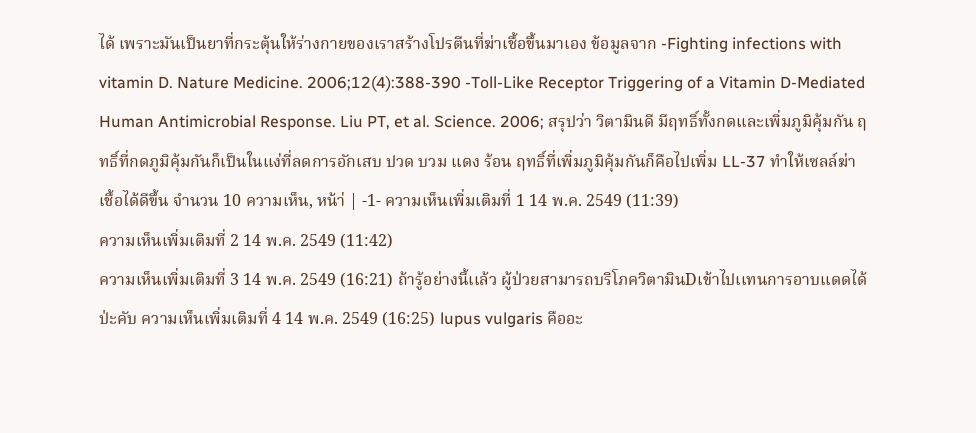ได้ เพราะมันเป็นยาที่กระตุ้นให้ร่างกายของเราสร้างโปรตีนที่ฆ่าเชื้อขึ้นมาเอง ข้อมูลจาก -Fighting infections with vitamin D. Nature Medicine. 2006;12(4):388-390 -Toll-Like Receptor Triggering of a Vitamin D-Mediated Human Antimicrobial Response. Liu PT, et al. Science. 2006; สรุปว่า วิตามินดี มีฤทธิ์ทั้งกดและเพิ่มภูมิคุ้มกัน ฤทธิ์ที่กดภูมิคุ้มกันก็เป็นในแง่ที่ลดการอักเสบ ปวด บวม แดง ร้อน ฤทธิ์ที่เพิ่มภูมิคุ้มกันก็คือไปเพิ่ม LL-37 ทำให้เซลล์ฆ่าเชื้อได้ดีขึ้น จำนวน 10 ความเห็น, หน้า่ | -1- ความเห็นเพิ่มเติมที่ 1 14 พ.ค. 2549 (11:39)
ความเห็นเพิ่มเติมที่ 2 14 พ.ค. 2549 (11:42)
ความเห็นเพิ่มเติมที่ 3 14 พ.ค. 2549 (16:21) ถ้ารู้อย่างนี้เเล้ว ผู้ป่วยสามารถบริโภควิตามินDเข้าไปเเทนการอาบแดดได้ป่ะคับ ความเห็นเพิ่มเติมที่ 4 14 พ.ค. 2549 (16:25) lupus vulgaris คืออะ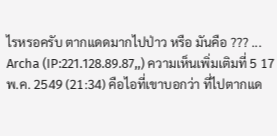ไรหรอครับ ตากแดดมากไปป่าว หรือ มันคือ ??? ... Archa (IP:221.128.89.87,,) ความเห็นเพิ่มเติมที่ 5 17 พ.ค. 2549 (21:34) คือไอที่เขาบอกว่า ที่ไปตากแด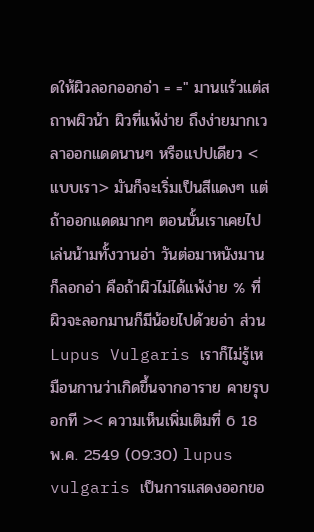ดให้ผิวลอกออกอ่า = =" มานแร้วแต่สถาพผิวน้า ผิวที่แพ้ง่าย ถึงง่ายมากเวลาออกแดดนานๆ หรือแปปเดียว <แบบเรา> มันก็จะเริ่มเป็นสีแดงๆ แต่ถ้าออกแดดมากๆ ตอนนั้นเราเคยไปเล่นน้ามทั้งวานอ่า วันต่อมาหนังมานก็ลอกอ่า คือถ้าผิวไม่ได้แพ้ง่าย % ที่ผิวจะลอกมานก็มีน้อยไปด้วยอ่า ส่วน Lupus Vulgaris เราก็ไม่รู้เหมือนกานว่าเกิดขึ้นจากอาราย คายรุบอกที >< ความเห็นเพิ่มเติมที่ 6 18 พ.ค. 2549 (09:30) lupus vulgaris เป็นการแสดงออกขอ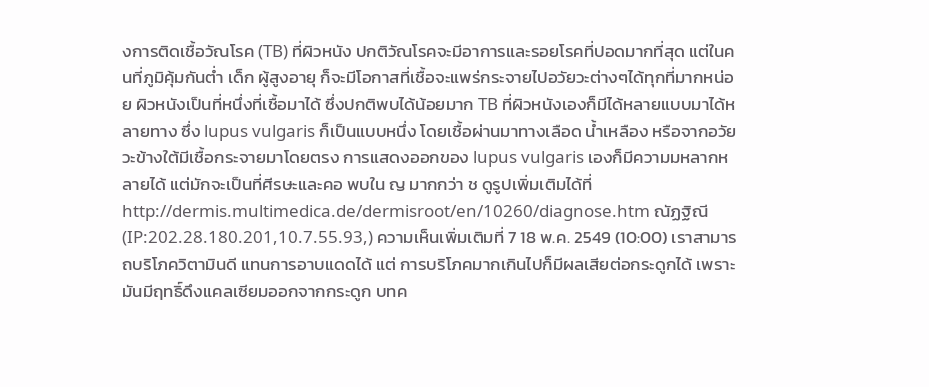งการติดเชื้อวัณโรค (TB) ที่ผิวหนัง ปกติวัณโรคจะมีอาการและรอยโรคที่ปอดมากที่สุด แต่ในคนที่ภูมิคุ้มกันต่ำ เด็ก ผู้สูงอายุ ก็จะมีโอกาสที่เชื้อจะแพร่กระจายไปอวัยวะต่างๆได้ทุกที่มากหน่อย ผิวหนังเป็นที่หนึ่งที่เชื้อมาได้ ซึ่งปกติพบได้น้อยมาก TB ที่ผิวหนังเองก็มีได้หลายแบบมาได้หลายทาง ซึ่ง lupus vulgaris ก็เป็นแบบหนึ่ง โดยเชื้อผ่านมาทางเลือด น้ำเหลือง หรือจากอวัยวะข้างใต้มีเชื้อกระจายมาโดยตรง การแสดงออกของ lupus vulgaris เองก็มีความมหลากหลายได้ แต่มักจะเป็นที่ศีรษะและคอ พบใน ญ มากกว่า ช ดูรูปเพิ่มเติมได้ที่ http://dermis.multimedica.de/dermisroot/en/10260/diagnose.htm ณัฏฐิณี (IP:202.28.180.201,10.7.55.93,) ความเห็นเพิ่มเติมที่ 7 18 พ.ค. 2549 (10:00) เราสามารถบริโภควิตามินดี แทนการอาบแดดได้ แต่ การบริโภคมากเกินไปก็มีผลเสียต่อกระดูกได้ เพราะมันมีฤทธิ์ดึงแคลเซียมออกจากกระดูก บทค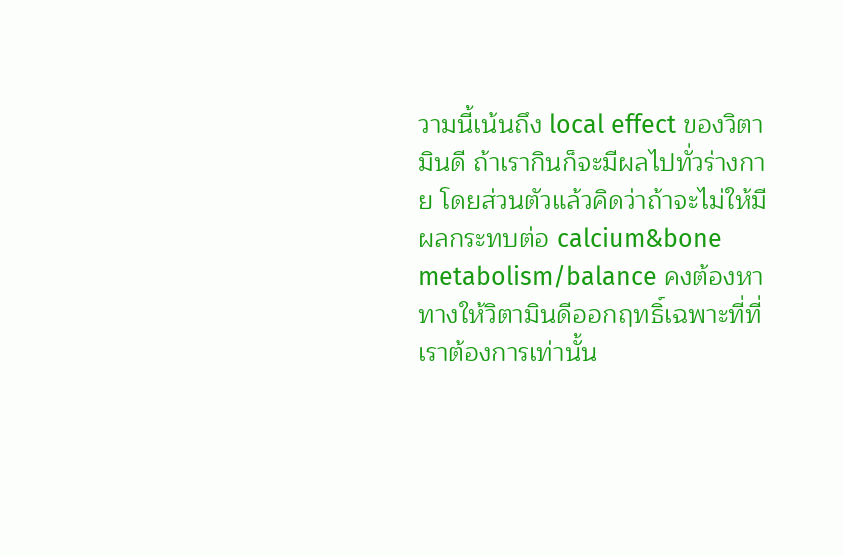วามนี้เน้นถึง local effect ของวิตามินดี ถ้าเรากินก็จะมีผลไปทั่วร่างกาย โดยส่วนตัวแล้วคิดว่าถ้าจะไม่ให้มีผลกระทบต่อ calcium&bone metabolism/balance คงต้องหาทางให้วิตามินดีออกฤทธิ์เฉพาะที่ที่เราต้องการเท่านั้น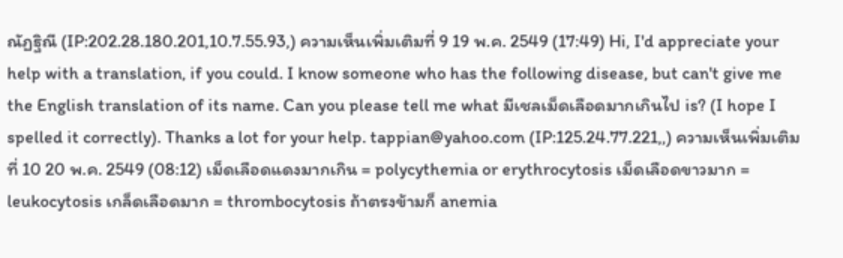ณัฏฐิณี (IP:202.28.180.201,10.7.55.93,) ความเห็นเพิ่มเติมที่ 9 19 พ.ค. 2549 (17:49) Hi, I'd appreciate your help with a translation, if you could. I know someone who has the following disease, but can't give me the English translation of its name. Can you please tell me what มีเชลเม็ดเลือดมากเกินไป is? (I hope I spelled it correctly). Thanks a lot for your help. tappian@yahoo.com (IP:125.24.77.221,,) ความเห็นเพิ่มเติมที่ 10 20 พ.ค. 2549 (08:12) เม็ดเลือดแดงมากเกิน = polycythemia or erythrocytosis เม็ดเลือดขาวมาก = leukocytosis เกล็ดเลือดมาก = thrombocytosis ถ้าตรงข้ามก็ anemia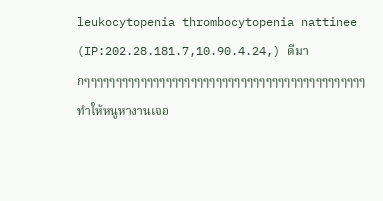leukocytopenia thrombocytopenia nattinee (IP:202.28.181.7,10.90.4.24,) ดีมากๆๆๆๆๆๆๆๆๆๆๆๆๆๆๆๆๆๆๆๆๆๆๆๆๆๆๆๆๆๆๆๆๆๆๆๆๆๆๆๆๆๆๆๆๆทำให้หนูหางานเจอ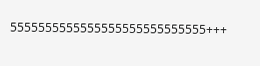5555555555555555555555555555+++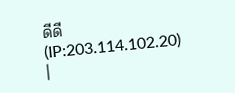ดีดี (IP:203.114.102.20) |